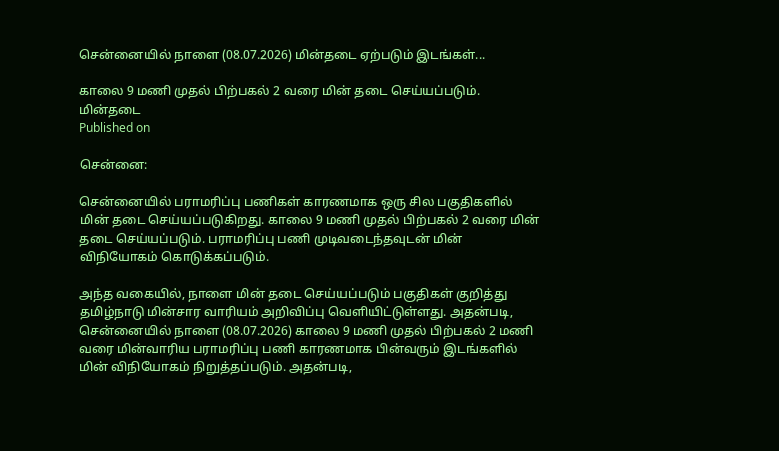சென்னையில் நாளை (08.07.2026) மின்தடை ஏற்படும் இடங்கள்...

காலை 9 மணி முதல் பிற்பகல் 2 வரை மின் தடை செய்யப்படும்.
மின்தடை
Published on

சென்னை:

சென்னையில் பராமரிப்பு பணிகள் காரணமாக ஒரு சில பகுதிகளில் மின் தடை செய்யப்படுகிறது. காலை 9 மணி முதல் பிற்பகல் 2 வரை மின் தடை செய்யப்படும். பராமரிப்பு பணி முடிவடைந்தவுடன் மின் விநியோகம் கொடுக்கப்படும்.

அந்த வகையில், நாளை மின் தடை செய்யப்படும் பகுதிகள் குறித்து தமிழ்நாடு மின்சார வாரியம் அறிவிப்பு வெளியிட்டுள்ளது. அதன்படி, சென்னையில் நாளை (08.07.2026) காலை 9 மணி முதல் பிற்பகல் 2 மணி வரை மின்வாரிய பராமரிப்பு பணி காரணமாக பின்வரும் இடங்களில் மின் விநியோகம் நிறுத்தப்படும். அதன்படி,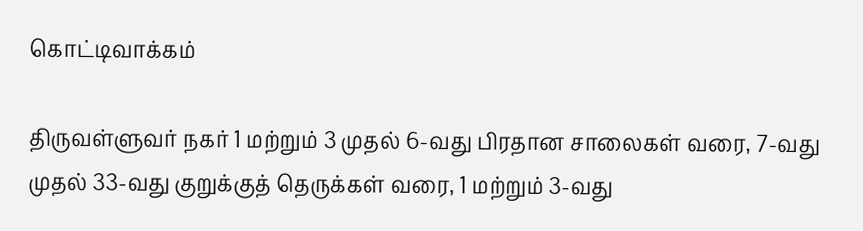கொட்டிவாக்கம்

திருவள்ளுவர் நகர் 1 மற்றும் 3 முதல் 6-வது பிரதான சாலைகள் வரை, 7-வது முதல் 33-வது குறுக்குத் தெருக்கள் வரை, 1 மற்றும் 3-வது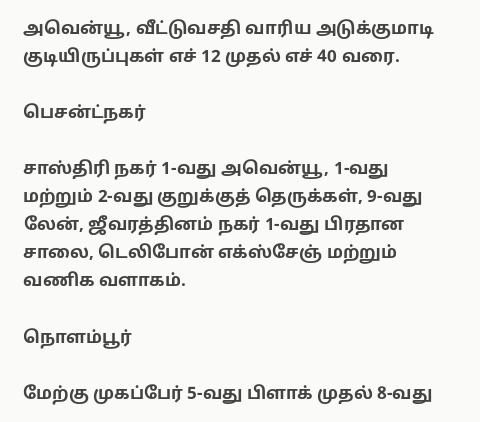அவென்யூ, வீட்டுவசதி வாரிய அடுக்குமாடி குடியிருப்புகள் எச் 12 முதல் எச் 40 வரை.

பெசன்ட்நகர்

சாஸ்திரி நகர் 1-வது அவென்யூ, 1-வது மற்றும் 2-வது குறுக்குத் தெருக்கள், 9-வது லேன், ஜீவரத்தினம் நகர் 1-வது பிரதான சாலை, டெலிபோன் எக்ஸ்சேஞ் மற்றும் வணிக வளாகம்.

நொளம்பூர்

மேற்கு முகப்பேர் 5-வது பிளாக் முதல் 8-வது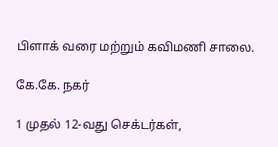பிளாக் வரை மற்றும் கவிமணி சாலை.

கே.கே. நகர்

1 முதல் 12-வது செக்டர்கள்,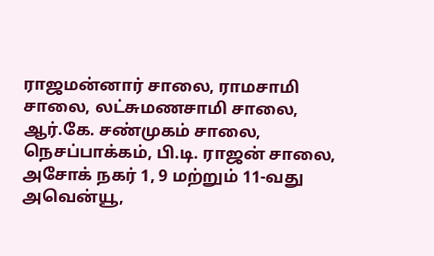ராஜமன்னார் சாலை, ராமசாமி சாலை, லட்சுமணசாமி சாலை, ஆர்.கே. சண்முகம் சாலை, நெசப்பாக்கம், பி.டி. ராஜன் சாலை, அசோக் நகர் 1, 9 மற்றும் 11-வது அவென்யூ,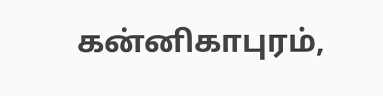கன்னிகாபுரம்,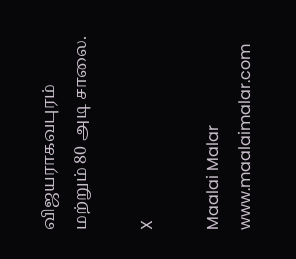விஜயராகவபுரம் மற்றும் 80 அடி சாலை.

X

Maalai Malar
www.maalaimalar.com